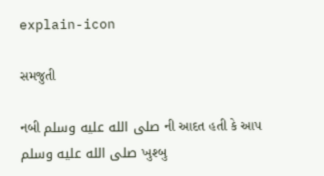explain-icon

સમજુતી

નબી صلى الله عليه وسلم ની આદત હતી કે આપ صلى الله عليه وسلم ખુશ્બુ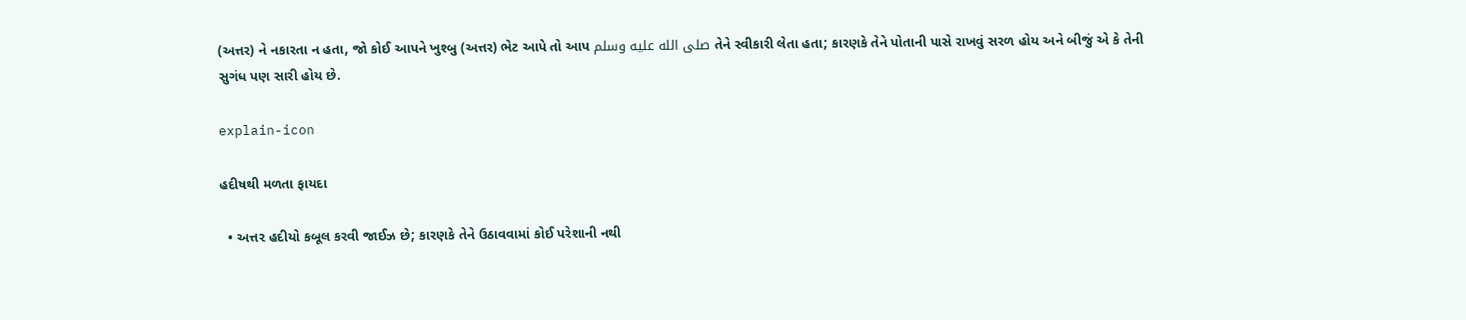(અત્તર) ને નકારતા ન હતા, જો કોઈ આપને ખુશ્બુ (અત્તર) ભેટ આપે તો આપ صلى الله عليه وسلم તેને સ્વીકારી લેતા હતા; કારણકે તેને પોતાની પાસે રાખવું સરળ હોય અને બીજું એ કે તેની સુગંધ પણ સારી હોય છે.

explain-icon

હદીષથી મળતા ફાયદા

  • અત્તર હદીયો કબૂલ કરવી જાઈઝ છે; કારણકે તેને ઉઠાવવામાં કોઈ પરેશાની નથી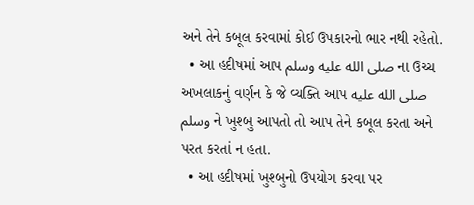અને તેને કબૂલ કરવામાં કોઈ ઉપકારનો ભાર નથી રહેતો.
  • આ હદીષમાં આપ صلى الله عليه وسلم ના ઉચ્ચ અખલાકનું વર્ણન કે જે વ્યક્તિ આપ صلى الله عليه وسلم ને ખુશ્બુ આપતો તો આપ તેને કબૂલ કરતા અને પરત કરતાં ન હતા.
  • આ હદીષમાં ખુશ્બુનો ઉપયોગ કરવા પર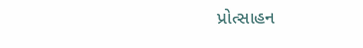પ્રોત્સાહન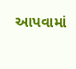આપવામાં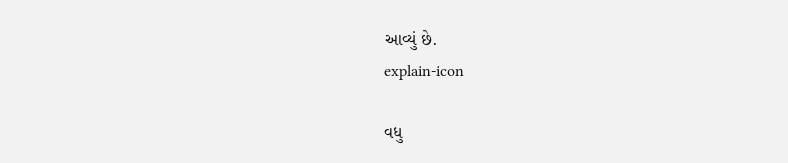આવ્યું છે.
explain-icon

વધુ